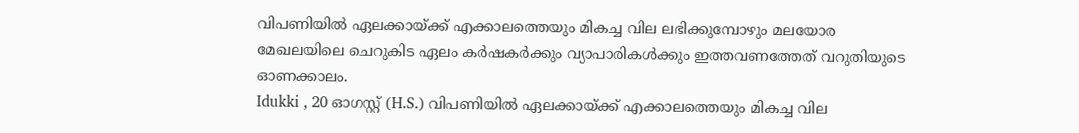വിപണിയിൽ ഏലക്കായ്ക്ക് എക്കാലത്തെയും മികച്ച വില ലഭിക്കുമ്പോഴും മലയോര മേഖലയിലെ ചെറുകിട ഏലം കർഷകർക്കും വ്യാപാരികൾക്കും ഇത്തവണത്തേത് വറുതിയുടെ ഓണക്കാലം.
Idukki , 20 ഓഗസ്റ്റ് (H.S.) വിപണിയിൽ ഏലക്കായ്ക്ക് എക്കാലത്തെയും മികച്ച വില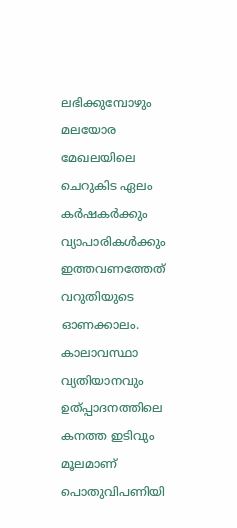ലഭിക്കുമ്പോഴും മലയോര മേഖലയിലെ ചെറുകിട ഏലം കർഷകർക്കും വ്യാപാരികൾക്കും ഇത്തവണത്തേത് വറുതിയുടെ ഓണക്കാലം. കാലാവസ്ഥാ വ്യതിയാനവും ഉത്പ്പാദനത്തിലെ കനത്ത ഇടിവും മൂലമാണ് പൊതുവിപണിയി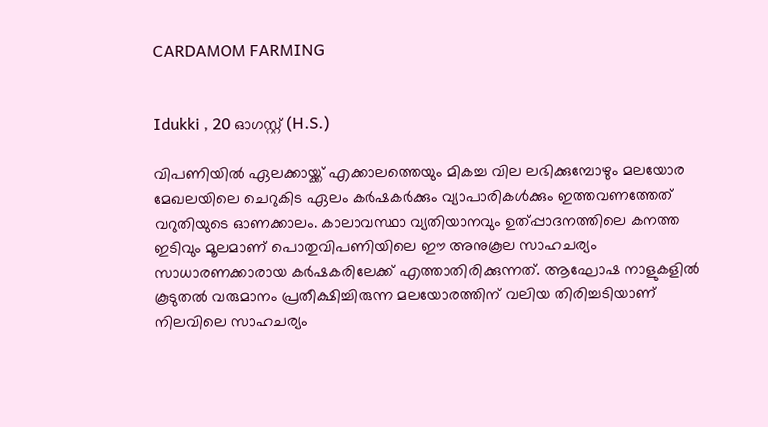CARDAMOM FARMING


Idukki , 20 ഓഗസ്റ്റ് (H.S.)

വിപണിയിൽ ഏലക്കായ്ക്ക് എക്കാലത്തെയും മികച്ച വില ലഭിക്കുമ്പോഴും മലയോര മേഖലയിലെ ചെറുകിട ഏലം കർഷകർക്കും വ്യാപാരികൾക്കും ഇത്തവണത്തേത് വറുതിയുടെ ഓണക്കാലം. കാലാവസ്ഥാ വ്യതിയാനവും ഉത്പ്പാദനത്തിലെ കനത്ത ഇടിവും മൂലമാണ് പൊതുവിപണിയിലെ ഈ അനുകൂല സാഹചര്യം സാധാരണക്കാരായ കർഷകരിലേക്ക് എത്താതിരിക്കുന്നത്. ആഘോഷ നാളുകളിൽ കൂടുതൽ വരുമാനം പ്രതീക്ഷിച്ചിരുന്ന മലയോരത്തിന് വലിയ തിരിച്ചടിയാണ് നിലവിലെ സാഹചര്യം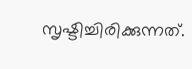സൃഷ്ടിച്ചിരിക്കുന്നത്.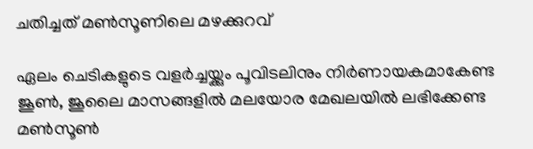ചതിച്ചത് മൺസൂണിലെ മഴക്കുറവ്

ഏലം ചെടികളുടെ വളർച്ചയ്ക്കും പൂവിടലിനും നിർണായകമാകേണ്ട ജൂൺ, ജൂലൈ മാസങ്ങളിൽ മലയോര മേഖലയിൽ ലഭിക്കേണ്ട മൺസൂൺ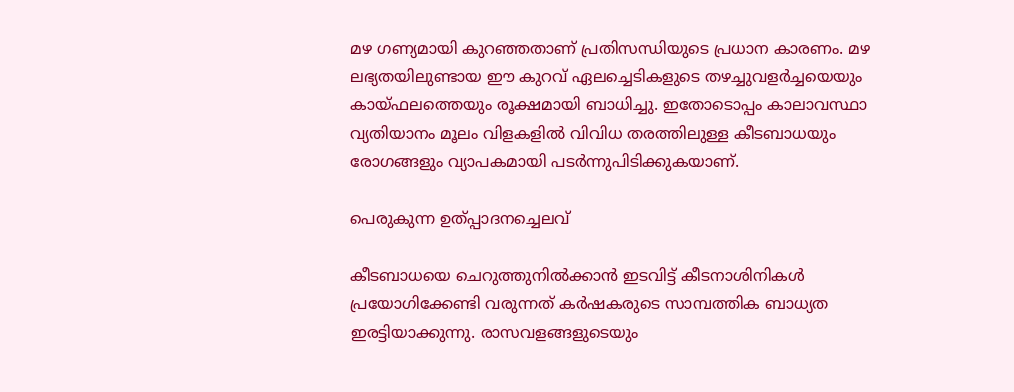മഴ ഗണ്യമായി കുറഞ്ഞതാണ് പ്രതിസന്ധിയുടെ പ്രധാന കാരണം. മഴ ലഭ്യതയിലുണ്ടായ ഈ കുറവ് ഏലച്ചെടികളുടെ തഴച്ചുവളർച്ചയെയും കായ്ഫലത്തെയും രൂക്ഷമായി ബാധിച്ചു. ഇതോടൊപ്പം കാലാവസ്ഥാ വ്യതിയാനം മൂലം വിളകളിൽ വിവിധ തരത്തിലുള്ള കീടബാധയും രോഗങ്ങളും വ്യാപകമായി പടർന്നുപിടിക്കുകയാണ്.

പെരുകുന്ന ഉത്പ്പാദനച്ചെലവ്

കീടബാധയെ ചെറുത്തുനിൽക്കാൻ ഇടവിട്ട് കീടനാശിനികൾ പ്രയോഗിക്കേണ്ടി വരുന്നത് കർഷകരുടെ സാമ്പത്തിക ബാധ്യത ഇരട്ടിയാക്കുന്നു. രാസവളങ്ങളുടെയും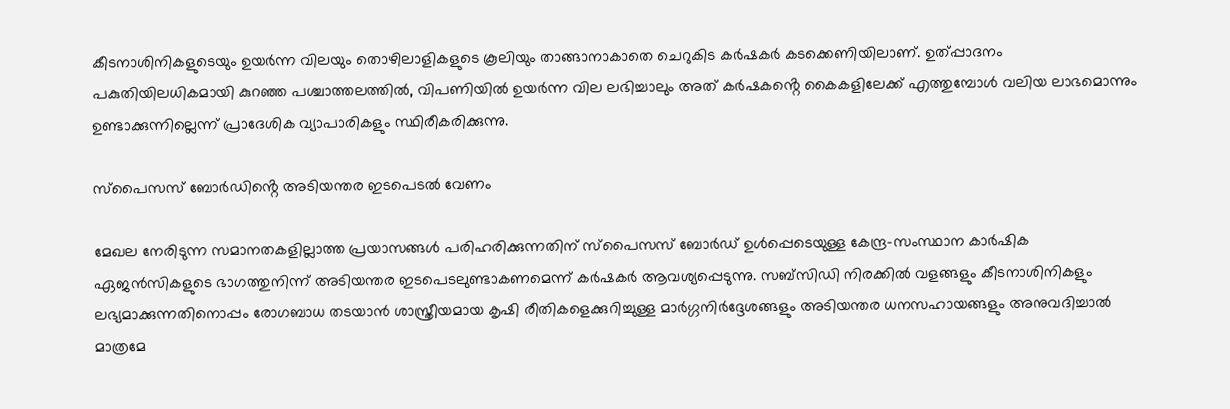കീടനാശിനികളുടെയും ഉയർന്ന വിലയും തൊഴിലാളികളുടെ കൂലിയും താങ്ങാനാകാതെ ചെറുകിട കർഷകർ കടക്കെണിയിലാണ്. ഉത്പ്പാദനം പകുതിയിലധികമായി കുറഞ്ഞ പശ്ചാത്തലത്തിൽ, വിപണിയിൽ ഉയർന്ന വില ലഭിച്ചാലും അത് കർഷകൻ്റെ കൈകളിലേക്ക് എത്തുമ്പോൾ വലിയ ലാഭമൊന്നും ഉണ്ടാക്കുന്നില്ലെന്ന് പ്രാദേശിക വ്യാപാരികളും സ്ഥിരീകരിക്കുന്നു.

സ്പൈസസ് ബോർഡിൻ്റെ അടിയന്തര ഇടപെടൽ വേണം

മേഖല നേരിടുന്ന സമാനതകളില്ലാത്ത പ്രയാസങ്ങൾ പരിഹരിക്കുന്നതിന് സ്പൈസസ് ബോർഡ് ഉൾപ്പെടെയുള്ള കേന്ദ്ര-സംസ്ഥാന കാർഷിക ഏജൻസികളുടെ ഭാഗത്തുനിന്ന് അടിയന്തര ഇടപെടലുണ്ടാകണമെന്ന് കർഷകർ ആവശ്യപ്പെടുന്നു. സബ്സിഡി നിരക്കിൽ വളങ്ങളും കീടനാശിനികളും ലഭ്യമാക്കുന്നതിനൊപ്പം രോഗബാധ തടയാൻ ശാസ്ത്രീയമായ കൃഷി രീതികളെക്കുറിച്ചുള്ള മാർഗ്ഗനിർദ്ദേശങ്ങളും അടിയന്തര ധനസഹായങ്ങളും അനുവദിച്ചാൽ മാത്രമേ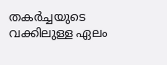തകർച്ചയുടെ വക്കിലുള്ള ഏലം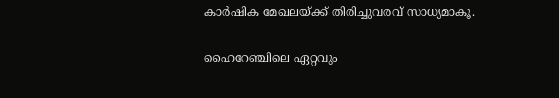കാർഷിക മേഖലയ്ക്ക് തിരിച്ചുവരവ് സാധ്യമാകൂ.

ഹൈറേഞ്ചിലെ ഏറ്റവും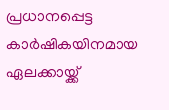പ്രധാനപ്പെട്ട കാർഷികയിനമായ ഏലക്കായ്ക്ക്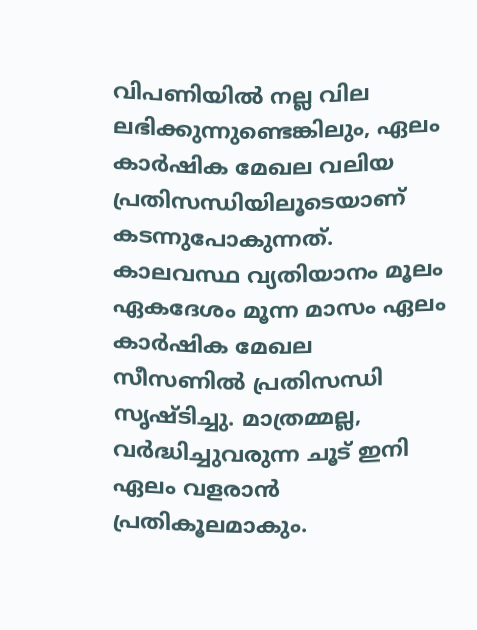വിപണിയിൽ നല്ല വില ലഭിക്കുന്നുണ്ടെങ്കിലും, ഏലം കാർഷിക മേഖല വലിയ പ്രതിസന്ധിയിലൂടെയാണ് കടന്നുപോകുന്നത്. കാലവസ്ഥ വ്യതിയാനം മൂലം ഏകദേശം മൂന്ന മാസം ഏലം കാർഷിക മേഖല സീസണിൽ പ്രതിസന്ധി സൃഷ്ടിച്ചു. മാത്രമ്മല്ല, വർദ്ധിച്ചുവരുന്ന ചൂട് ഇനി ഏലം വളരാൻ പ്രതികൂലമാകും.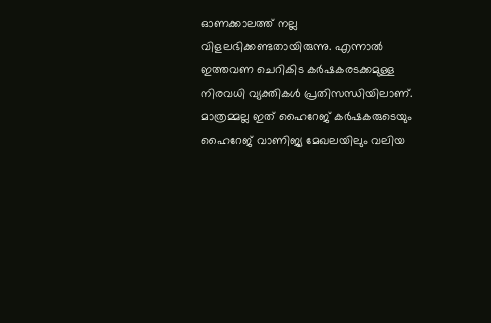ഓണക്കാലത്ത് നല്ല വിളലഭിക്കണ്ടതായിരുന്നു. എന്നാൽ ഇത്തവണ ചെറികിട കർഷകരടക്കമുള്ള നിരവധി വ്യക്തികൾ പ്രതിസന്ധിയിലാണ്. മാത്രമ്മല്ല ഇത് ഹൈറേജ് കർഷകരുടെയും ഹൈറേജ് വാണിജ്യ മേഖലയിലും വലിയ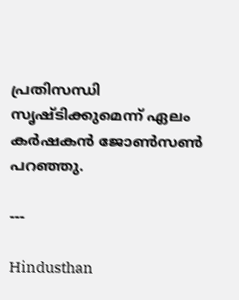പ്രതിസന്ധി സൃഷ്ടിക്കുമെന്ന് ഏലം കർഷകൻ ജോൺസൺ പറഞ്ഞു.

---

Hindusthan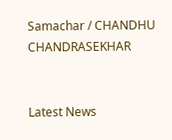Samachar / CHANDHU CHANDRASEKHAR


Latest News